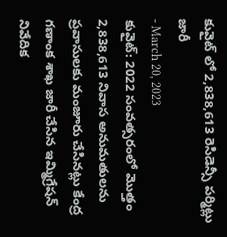కువైట్ లో 2,838,613 రెసిడెన్సీ పర్మిట్లు జారీ
- March 20, 2023
కువైట్: 2022 సంవత్సరంలో మొత్తం 2,838,613 నివాస అనుమతులను ప్రవాసులకు మంజూరు చేసినట్లు కేంద్ర గణాంక శాఖ జారీ చేసిన ఇమ్మిగ్రేషన్ నివేదిక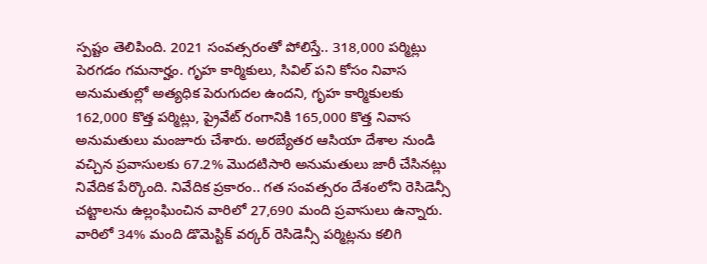స్పష్టం తెలిపింది. 2021 సంవత్సరంతో పోలిస్తే.. 318,000 పర్మిట్లు పెరగడం గమనార్హం. గృహ కార్మికులు, సివిల్ పని కోసం నివాస అనుమతుల్లో అత్యధిక పెరుగుదల ఉందని, గృహ కార్మికులకు 162,000 కొత్త పర్మిట్లు, ప్రైవేట్ రంగానికి 165,000 కొత్త నివాస అనుమతులు మంజూరు చేశారు. అరబ్యేతర ఆసియా దేశాల నుండి వచ్చిన ప్రవాసులకు 67.2% మొదటిసారి అనుమతులు జారీ చేసినట్లు నివేదిక పేర్కొంది. నివేదిక ప్రకారం.. గత సంవత్సరం దేశంలోని రెసిడెన్సీ చట్టాలను ఉల్లంఘించిన వారిలో 27,690 మంది ప్రవాసులు ఉన్నారు. వారిలో 34% మంది డొమెస్టిక్ వర్కర్ రెసిడెన్సీ పర్మిట్లను కలిగి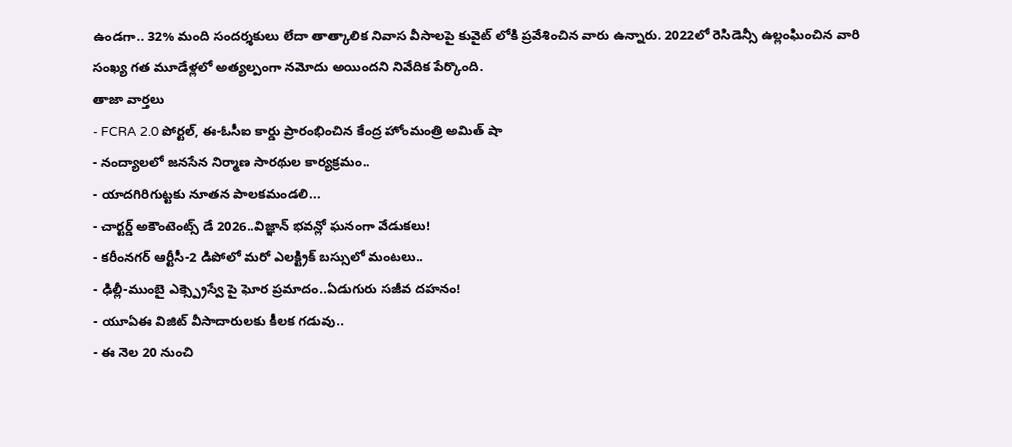ఉండగా.. 32% మంది సందర్శకులు లేదా తాత్కాలిక నివాస వీసాలపై కువైట్ లోకి ప్రవేశించిన వారు ఉన్నారు. 2022లో రెసిడెన్సీ ఉల్లంఘించిన వారి సంఖ్య గత మూడేళ్లలో అత్యల్పంగా నమోదు అయిందని నివేదిక పేర్కొంది.
తాజా వార్తలు
- FCRA 2.0 పోర్టల్, ఈ-ఓసీఐ కార్డు ప్రారంభించిన కేంద్ర హోంమంత్రి అమిత్ షా
- నంద్యాలలో జనసేన నిర్మాణ సారథుల కార్యక్రమం..
- యాదగిరిగుట్టకు నూతన పాలకమండలి...
- చార్టర్డ్ అకౌంటెంట్స్ డే 2026..విజ్ఞాన్ భవన్లో ఘనంగా వేడుకలు!
- కరీంనగర్ ఆర్టీసీ-2 డిపోలో మరో ఎలక్ట్రిక్ బస్సులో మంటలు..
- ఢిల్లీ-ముంబై ఎక్స్ప్రెస్వే పై ఘోర ప్రమాదం..ఏడుగురు సజీవ దహనం!
- యూఏఈ విజిట్ వీసాదారులకు కీలక గడువు..
- ఈ నెల 20 నుంచి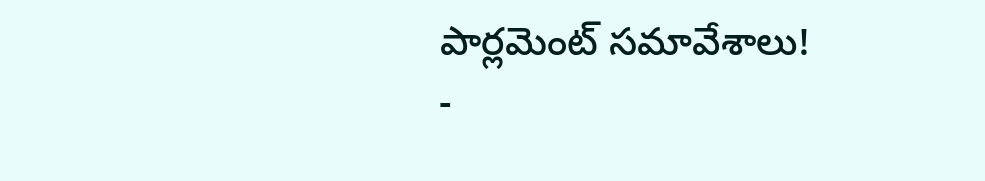పార్లమెంట్ సమావేశాలు!
-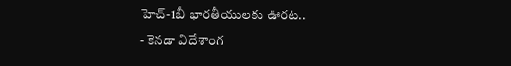హెచ్-1బీ భారతీయులకు ఊరట..
- కెనడా విదేశాంగ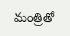మంత్రితో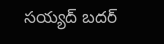సయ్యద్ బదర్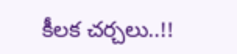కీలక చర్చలు..!!